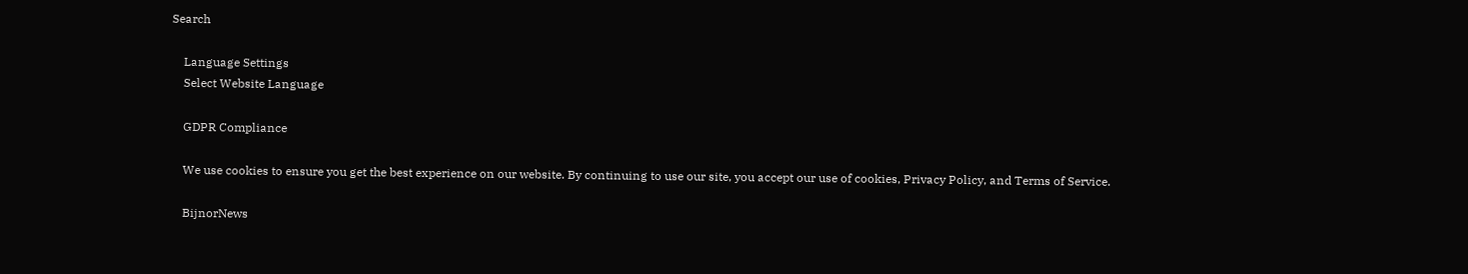Search

    Language Settings
    Select Website Language

    GDPR Compliance

    We use cookies to ensure you get the best experience on our website. By continuing to use our site, you accept our use of cookies, Privacy Policy, and Terms of Service.

    BijnorNews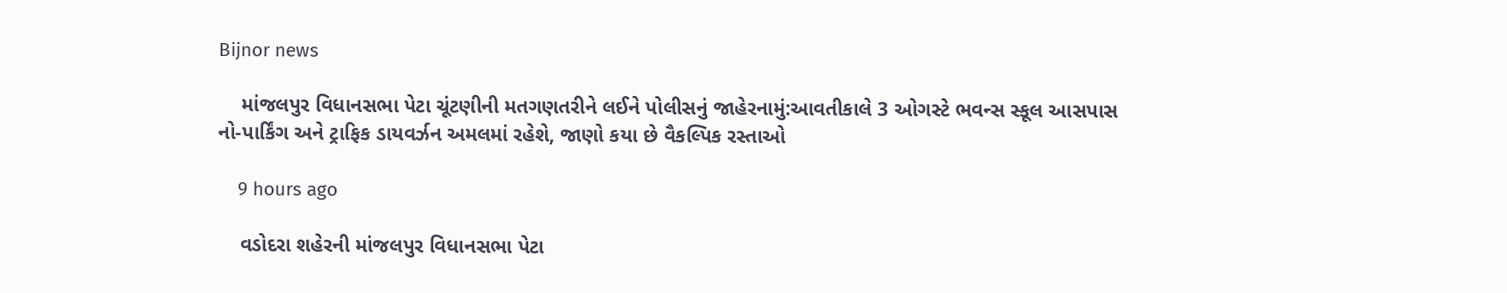Bijnor news

    માંજલપુર વિધાનસભા પેટા ચૂંટણીની મતગણતરીને લઈને પોલીસનું જાહેરનામું:આવતીકાલે 3 ઓગસ્ટે ભવન્સ સ્કૂલ આસપાસ નો-પાર્કિંગ અને ટ્રાફિક ડાયવર્ઝન અમલમાં રહેશે, જાણો કયા છે વૈકલ્પિક રસ્તાઓ

    9 hours ago

    વડોદરા શહેરની માંજલપુર વિધાનસભા પેટા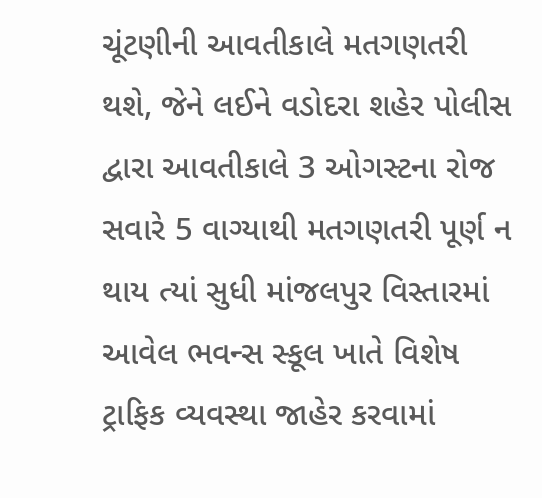ચૂંટણીની આવતીકાલે મતગણતરી થશે, જેને લઈને વડોદરા શહેર પોલીસ દ્વારા આવતીકાલે 3 ઓગસ્ટના રોજ સવારે 5 વાગ્યાથી મતગણતરી પૂર્ણ ન થાય ત્યાં સુધી માંજલપુર વિસ્તારમાં આવેલ ભવન્સ સ્કૂલ ખાતે વિશેષ ટ્રાફિક વ્યવસ્થા જાહેર કરવામાં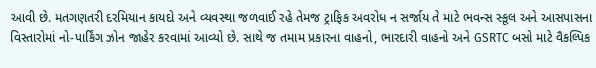આવી છે. મતગણતરી દરમિયાન કાયદો અને વ્યવસ્થા જળવાઈ રહે તેમજ ટ્રાફિક અવરોધ ન સર્જાય તે માટે ભવન્સ સ્કૂલ અને આસપાસના વિસ્તારોમાં નો-પાર્કિંગ ઝોન જાહેર કરવામાં આવ્યો છે. સાથે જ તમામ પ્રકારના વાહનો, ભારદારી વાહનો અને GSRTC બસો માટે વૈકલ્પિક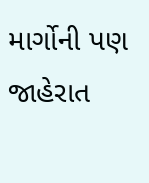માર્ગોની પણ જાહેરાત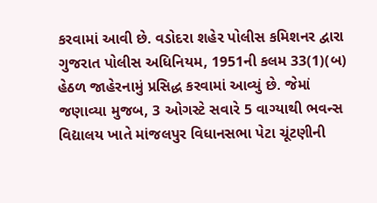કરવામાં આવી છે. વડોદરા શહેર પોલીસ કમિશનર દ્વારા ગુજરાત પોલીસ અધિનિયમ, 1951ની કલમ 33(1)(બ) હેઠળ જાહેરનામું પ્રસિદ્ધ કરવામાં આવ્યું છે. જેમાં જણાવ્યા મુજબ, 3 ઓગસ્ટે સવારે 5 વાગ્યાથી ભવન્સ વિદ્યાલય ખાતે માંજલપુર વિધાનસભા પેટા ચૂંટણીની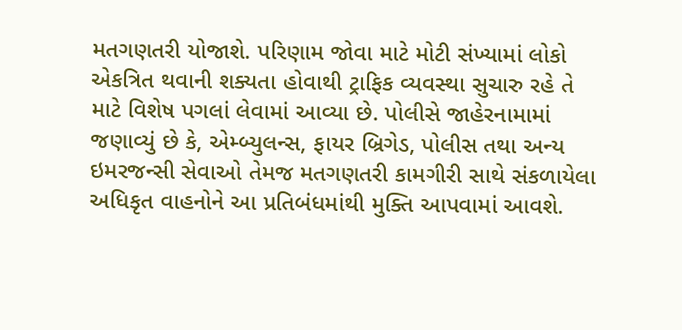મતગણતરી યોજાશે. પરિણામ જોવા માટે મોટી સંખ્યામાં લોકો એકત્રિત થવાની શક્યતા હોવાથી ટ્રાફિક વ્યવસ્થા સુચારુ રહે તે માટે વિશેષ પગલાં લેવામાં આવ્યા છે. પોલીસે જાહેરનામામાં જણાવ્યું છે કે, એમ્બ્યુલન્સ, ફાયર બ્રિગેડ, પોલીસ તથા અન્ય ઇમરજન્સી સેવાઓ તેમજ મતગણતરી કામગીરી સાથે સંકળાયેલા અધિકૃત વાહનોને આ પ્રતિબંધમાંથી મુક્તિ આપવામાં આવશે.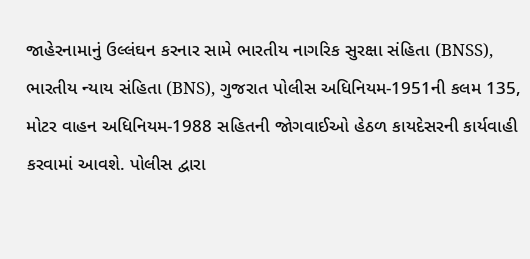જાહેરનામાનું ઉલ્લંઘન કરનાર સામે ભારતીય નાગરિક સુરક્ષા સંહિતા (BNSS), ભારતીય ન્યાય સંહિતા (BNS), ગુજરાત પોલીસ અધિનિયમ-1951ની કલમ 135, મોટર વાહન અધિનિયમ-1988 સહિતની જોગવાઈઓ હેઠળ કાયદેસરની કાર્યવાહી કરવામાં આવશે. પોલીસ દ્વારા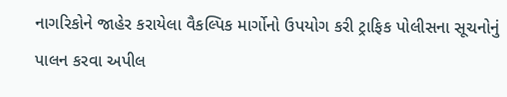નાગરિકોને જાહેર કરાયેલા વૈકલ્પિક માર્ગોનો ઉપયોગ કરી ટ્રાફિક પોલીસના સૂચનોનું પાલન કરવા અપીલ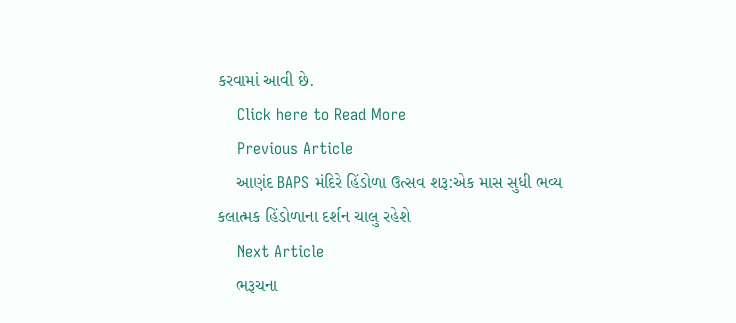કરવામાં આવી છે.
    Click here to Read More
    Previous Article
    આણંદ BAPS મંદિરે હિંડોળા ઉત્સવ શરૂ:એક માસ સુધી ભવ્ય કલાત્મક હિંડોળાના દર્શન ચાલુ રહેશે
    Next Article
    ભરૂચના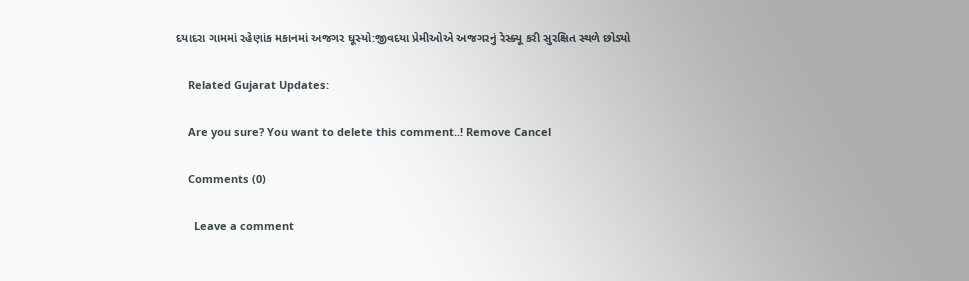દયાદરા ગામમાં રહેણાંક મકાનમાં અજગર ઘૂસ્યો:જીવદયા પ્રેમીઓએ અજગરનું રેસ્ક્યૂ કરી સુરક્ષિત સ્થળે છોડ્યો

    Related Gujarat Updates:

    Are you sure? You want to delete this comment..! Remove Cancel

    Comments (0)

      Leave a comment